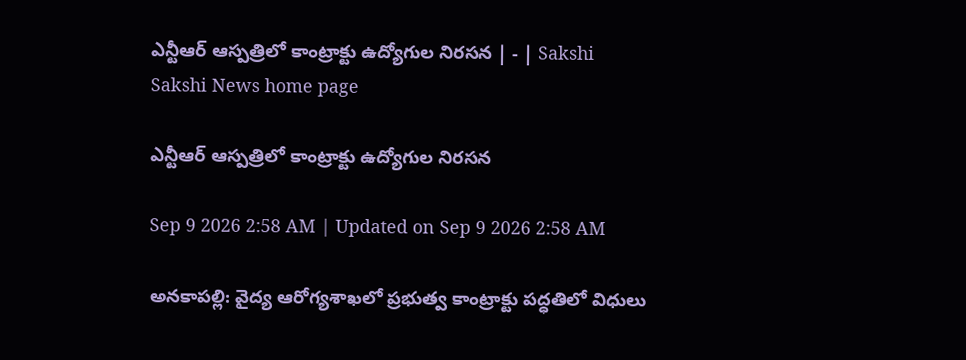ఎన్టీఆర్‌ ఆస్పత్రిలో కాంట్రాక్టు ఉద్యోగుల నిరసన | - | Sakshi
Sakshi News home page

ఎన్టీఆర్‌ ఆస్పత్రిలో కాంట్రాక్టు ఉద్యోగుల నిరసన

Sep 9 2026 2:58 AM | Updated on Sep 9 2026 2:58 AM

అనకాపల్లి: వైద్య ఆరోగ్యశాఖలో ప్రభుత్వ కాంట్రాక్టు పద్ధతిలో విధులు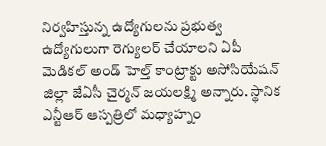నిర్వహిస్తున్న ఉద్యోగులను ప్రభుత్వ ఉద్యోగులుగా రెగ్యులర్‌ చేయాలని ఏపీ మెడికల్‌ అండ్‌ హెల్త్‌ కాంట్రాక్టు అసోసియేషన్‌ జిల్లా జేఏసీ చైర్మన్‌ జయలక్ష్మి అన్నారు. స్థానిక ఎన్టీఆర్‌ ఆస్పత్రిలో మధ్యాహ్నం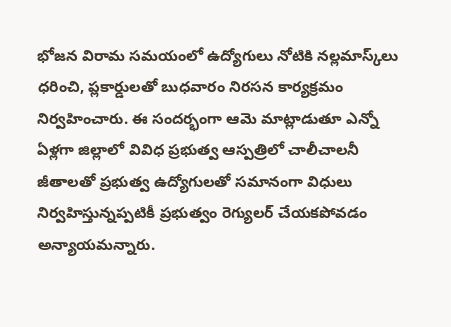భోజన విరామ సమయంలో ఉద్యోగులు నోటికి నల్లమాస్క్‌లు ధరించి, ప్లకార్డులతో బుధవారం నిరసన కార్యక్రమం నిర్వహించారు. ఈ సందర్భంగా ఆమె మాట్లాడుతూ ఎన్నో ఏళ్లగా జిల్లాలో వివిధ ప్రభుత్వ ఆస్పత్రిలో చాలీచాలనీ జీతాలతో ప్రభుత్వ ఉద్యోగులతో సమానంగా విధులు నిర్వహిస్తున్నప్పటికీ ప్రభుత్వం రెగ్యులర్‌ చేయకపోవడం అన్యాయమన్నారు.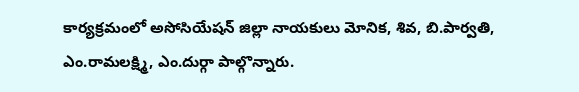కార్యక్రమంలో అసోసియేషన్‌ జిల్లా నాయకులు మోనిక, శివ, బి.పార్వతి, ఎం.రామలక్ష్మి, ఎం.దుర్గా పాల్గొన్నారు.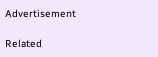Advertisement

Related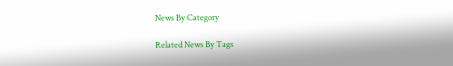News By Category

Related News By Tags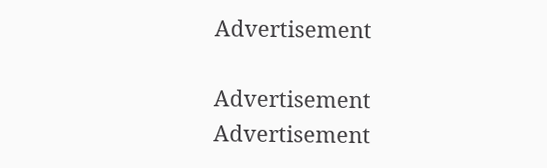Advertisement

Advertisement
Advertisement